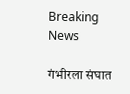Breaking News

गंभीरला संघात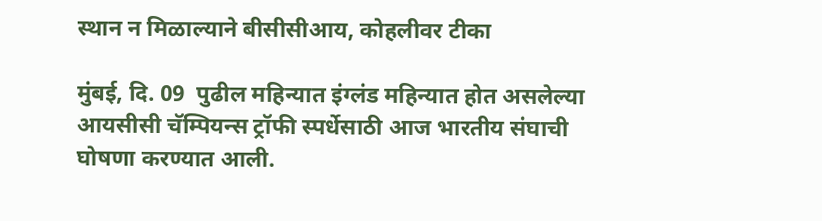स्थान न मिळाल्याने बीसीसीआय, कोहलीवर टीका

मुंबई, दि. 09  पुढील महिन्यात इंग्लंड महिन्यात होत असलेल्या आयसीसी चॅम्पियन्स ट्रॉफी स्पर्धेसाठी आज भारतीय संघाची घोषणा करण्यात आली.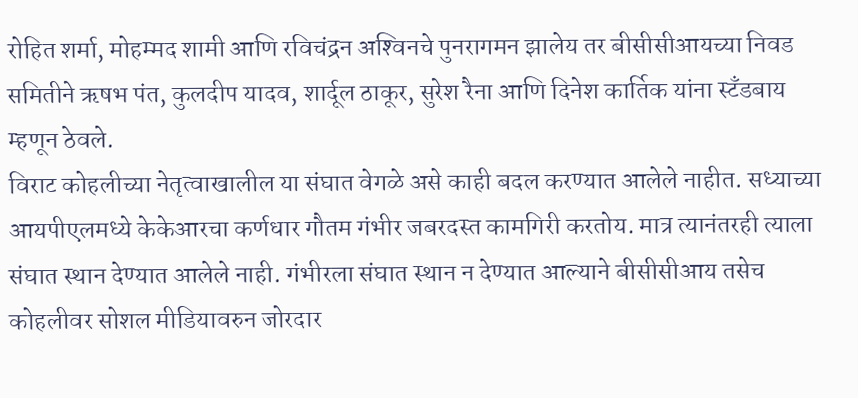रोहित शर्मा, मोहम्मद शामी आणि रविचंद्रन अश्‍विनचे पुनरागमन झालेय तर बीसीसीआयच्या निवड समितीने ऋषभ पंत, कुलदीप यादव, शार्दूल ठाकूर, सुरेश रैना आणि दिनेश कार्तिक यांना स्टँडबाय म्हणून ठेवले.
विराट कोहलीच्या नेतृत्वाखालील या संघात वेगळे असे काही बदल करण्यात आलेले नाहीत. सध्याच्या आयपीएलमध्ये केकेआरचा कर्णधार गौतम गंभीर जबरदस्त कामगिरी करतोय. मात्र त्यानंतरही त्याला संघात स्थान देण्यात आलेले नाही. गंभीरला संघात स्थान न देण्यात आल्याने बीसीसीआय तसेच कोहलीवर सोशल मीडियावरुन जोरदार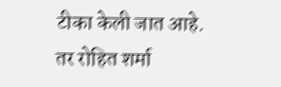टीका केली जात आहे. तर रोहित शर्मा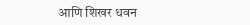आणि शिखर धवन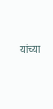यांच्या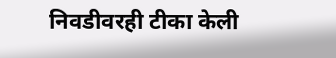निवडीवरही टीका केली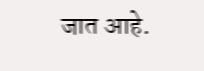जात आहे.